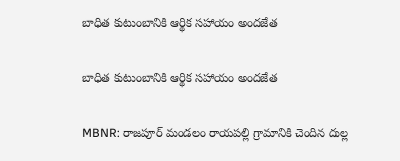బాధిత కుటుంబానికి ఆర్థిక సహాయం అందజేత

బాధిత కుటుంబానికి ఆర్థిక సహాయం అందజేత

MBNR: రాజపూర్ మండలం రాయపల్లి గ్రామానికి చెందిన దుల్ల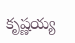కృష్ణయ్య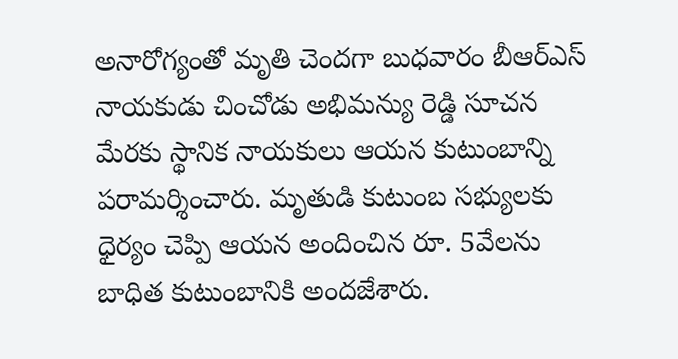అనారోగ్యంతో మృతి చెందగా బుధవారం బీఆర్ఎస్ నాయకుడు చించోడు అభిమన్యు రెడ్డి సూచన మేరకు స్థానిక నాయకులు ఆయన కుటుంబాన్ని పరామర్శించారు. మృతుడి కుటుంబ సభ్యులకు ధైర్యం చెప్పి ఆయన అందించిన రూ. 5వేలను బాధిత కుటుంబానికి అందజేశారు.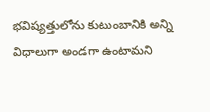భవిష్యత్తులోను కుటుంబానికి అన్ని విధాలుగా అండగా ఉంటామని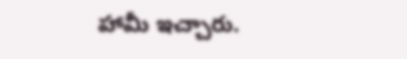హామీ ఇచ్చారు.